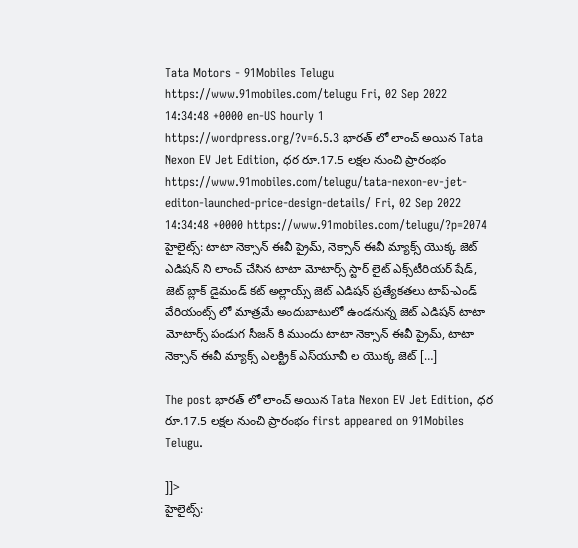Tata Motors - 91Mobiles Telugu https://www.91mobiles.com/telugu Fri, 02 Sep 2022 14:34:48 +0000 en-US hourly 1 https://wordpress.org/?v=6.5.3 భారత్ లో లాంచ్ అయిన Tata Nexon EV Jet Edition, ధర రూ.17.5 లక్షల నుంచి ప్రారంభం https://www.91mobiles.com/telugu/tata-nexon-ev-jet-editon-launched-price-design-details/ Fri, 02 Sep 2022 14:34:48 +0000 https://www.91mobiles.com/telugu/?p=2074 హైలైట్స్: టాటా నెక్సాన్ ఈవీ ప్రైమ్, నెక్సాన్ ఈవీ మ్యాక్స్ యొక్క జెట్ ఎడిషన్ ని లాంచ్ చేసిన టాటా మోటార్స్ స్టార్ లైట్ ఎక్స్‌టీరియర్ షేడ్, జెట్ బ్లాక్ డైమండ్ కట్ అల్లాయ్స్ జెట్ ఎడిషన్ ప్రత్యేకతలు టాప్-ఎండ్ వేరియంట్స్ లో మాత్రమే అందుబాటులో ఉండనున్న జెట్ ఎడిషన్ టాటా మోటార్స్ పండుగ సీజన్ కి ముందు టాటా నెక్సాన్ ఈవీ ప్రైమ్, టాటా నెక్సాన్ ఈవీ మ్యాక్స్ ఎలక్ట్రిక్ ఎస్‌యూవీ ల యొక్క జెట్ […]

The post భారత్ లో లాంచ్ అయిన Tata Nexon EV Jet Edition, ధర రూ.17.5 లక్షల నుంచి ప్రారంభం first appeared on 91Mobiles Telugu.

]]>
హైలైట్స్: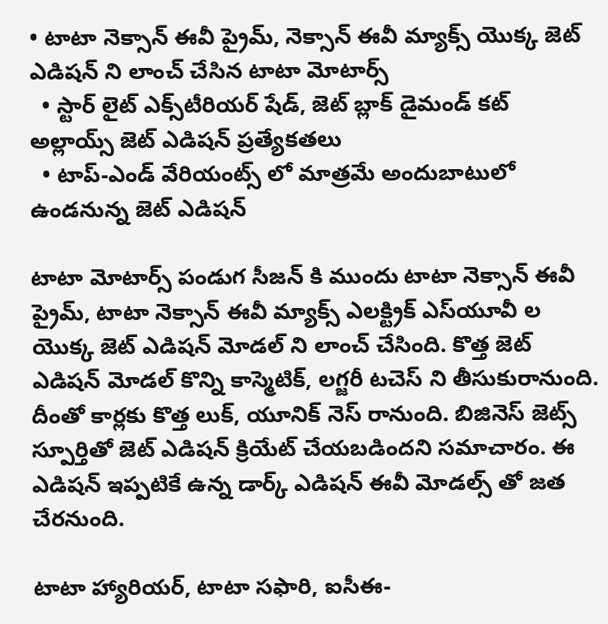• టాటా నెక్సాన్ ఈవీ ప్రైమ్, నెక్సాన్ ఈవీ మ్యాక్స్ యొక్క జెట్ ఎడిషన్ ని లాంచ్ చేసిన టాటా మోటార్స్
  • స్టార్ లైట్ ఎక్స్‌టీరియర్ షేడ్, జెట్ బ్లాక్ డైమండ్ కట్ అల్లాయ్స్ జెట్ ఎడిషన్ ప్రత్యేకతలు
  • టాప్-ఎండ్ వేరియంట్స్ లో మాత్రమే అందుబాటులో ఉండనున్న జెట్ ఎడిషన్

టాటా మోటార్స్ పండుగ సీజన్ కి ముందు టాటా నెక్సాన్ ఈవీ ప్రైమ్, టాటా నెక్సాన్ ఈవీ మ్యాక్స్ ఎలక్ట్రిక్ ఎస్‌యూవీ ల యొక్క జెట్ ఎడిషన్ మోడల్ ని లాంచ్ చేసింది. కొత్త జెట్ ఎడిషన్ మోడల్ కొన్ని కాస్మెటిక్, లగ్జరీ టచెస్ ని తీసుకురానుంది. దీంతో కార్లకు కొత్త లుక్, యూనిక్ నెస్ రానుంది. బిజినెస్ జెట్స్ స్పూర్తితో జెట్ ఎడిషన్ క్రియేట్ చేయబడిందని సమాచారం. ఈ ఎడిషన్ ఇప్పటికే ఉన్న డార్క్ ఎడిషన్ ఈవీ మోడల్స్ తో జత చేరనుంది.

టాటా హ్యారియర్, టాటా సఫారి, ఐసీఈ-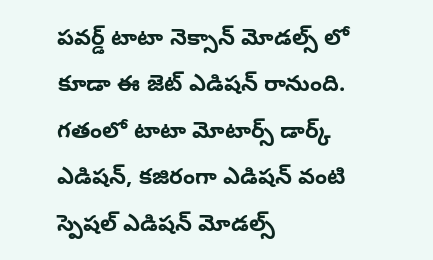పవర్డ్ టాటా నెక్సాన్ మోడల్స్ లో కూడా ఈ జెట్ ఎడిషన్ రానుంది. గతంలో టాటా మోటార్స్ డార్క్ ఎడిషన్, కజిరంగా ఎడిషన్ వంటి స్పెషల్ ఎడిషన్ మోడల్స్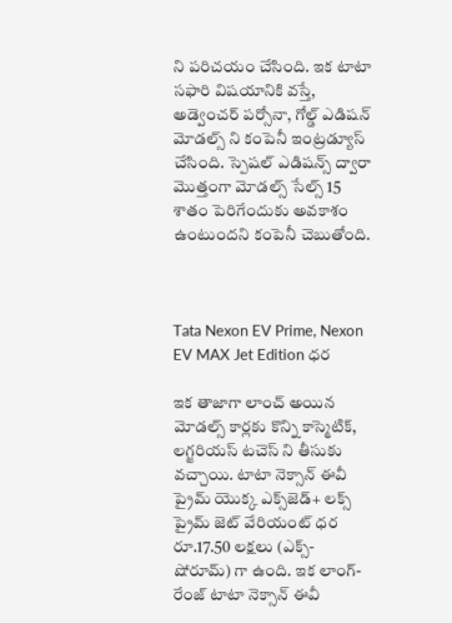ని పరిచయం చేసింది. ఇక టాటా సఫారి విషయానికి వస్తే, అడ్వెంచర్ పర్సోనా, గోల్డ్ ఎడిషన్ మోడల్స్ ని కంపెనీ ఇంట్రడ్యూస్ చేసింది. స్పెషల్ ఎడిషన్స్ ద్వారా మొత్తంగా మోడల్స్ సేల్స్ 15 శాతం పెరిగేందుకు అవకాశం ఉంటుందని కంపెనీ చెబుతోంది.



Tata Nexon EV Prime, Nexon EV MAX Jet Edition ధర

ఇక తాజాగా లాంచ్ అయిన మోడల్స్ కార్లకు కొన్ని కాస్మెటిక్, లగ్జరియస్ టచెస్ ని తీసుకు వచ్చాయి. టాటా నెక్సాన్ ఈవీ ప్రైమ్ యొక్క ఎక్స్‌జెడ్+ లక్స్ ప్రైమ్ జెట్ వేరియంట్ ధర రూ.17.50 లక్షలు (ఎక్స్-షోరూమ్) గా ఉంది. ఇక లాంగ్-రేంజ్ టాటా నెక్సాన్ ఈవీ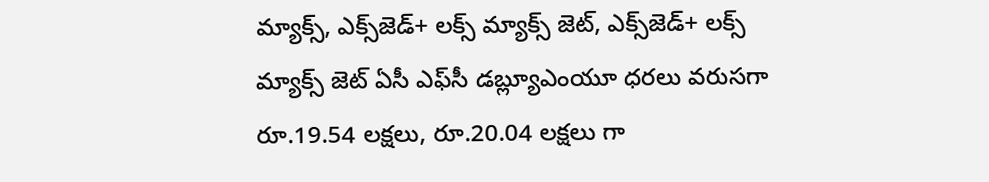మ్యాక్స్, ఎక్స్‌జెడ్+ లక్స్ మ్యాక్స్ జెట్, ఎక్స్‌జెడ్+ లక్స్ మ్యాక్స్ జెట్ ఏసీ ఎఫ్‌సీ డబ్ల్యూఎంయూ ధరలు వరుసగా రూ.19.54 లక్షలు, రూ.20.04 లక్షలు గా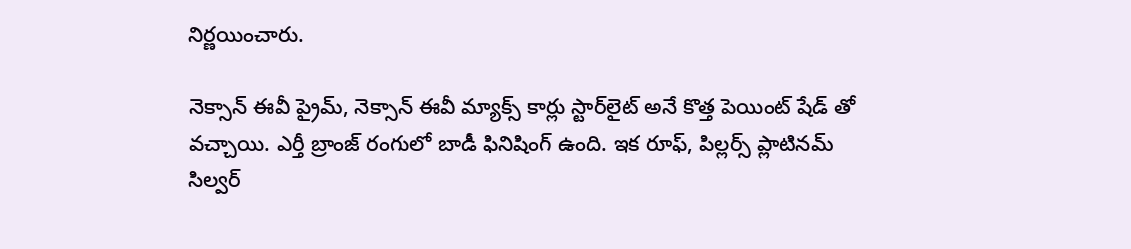నిర్ణయించారు.

నెక్సాన్ ఈవీ ప్రైమ్, నెక్సాన్ ఈవీ మ్యాక్స్ కార్లు స్టార్‌లైట్ అనే కొత్త పెయింట్ షేడ్ తో వచ్చాయి. ఎర్తీ బ్రాంజ్ రంగులో బాడీ ఫినిషింగ్ ఉంది. ఇక రూఫ్, పిల్లర్స్ ప్లాటినమ్ సిల్వర్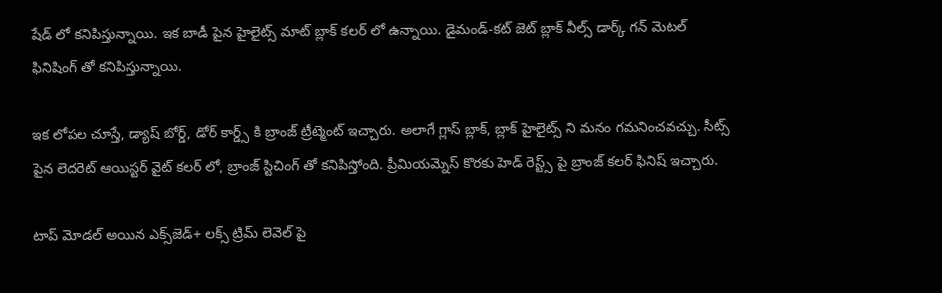షేడ్ లో కనిపిస్తున్నాయి. ఇక బాడీ పైన హైలైట్స్ మాట్ బ్లాక్ కలర్ లో ఉన్నాయి. డైమండ్-కట్ జెట్ బ్లాక్ వీల్స్ డార్క్ గన్ మెటల్ ఫినిషింగ్ తో కనిపిస్తున్నాయి.

ఇక లోపల చూస్తే, డ్యాష్ బోర్డ్, డోర్ కార్డ్స్ కి బ్రాంజ్ ట్రీట్మెంట్ ఇచ్చారు. అలాగే గ్లాస్ బ్లాక్, బ్లాక్ హైలైట్స్ ని మనం గమనించవచ్చు. సీట్స్ పైన లెదరెట్ ఆయిస్టర్ వైట్ కలర్ లో, బ్రాంజ్ స్టిచింగ్ తో కనిపిస్తోంది. ప్రీమియమ్నెస్ కొరకు హెడ్ రెస్ట్స్ పై బ్రాంజ్ కలర్ ఫినిష్ ఇచ్చారు.

టాప్ మోడల్ అయిన ఎక్స్‌జెడ్+ లక్స్ ట్రిమ్ లెవెల్ పై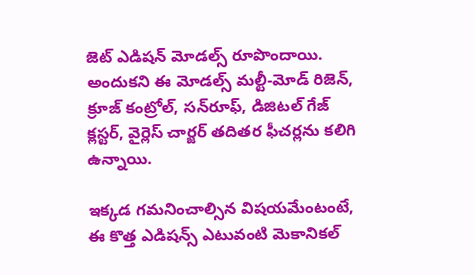జెట్ ఎడిషన్ మోడల్స్ రూపొందాయి. అందుకని ఈ మోడల్స్ మల్టీ-మోడ్ రిజెన్, క్రూజ్ కంట్రోల్, సన్‌రూఫ్, డిజిటల్ గేజ్ క్లస్టర్, వైర్లెస్ చార్జర్ తదితర ఫీచర్లను కలిగి ఉన్నాయి.

ఇక్కడ గమనించాల్సిన విషయమేంటంటే, ఈ కొత్త ఎడిషన్స్ ఎటువంటి మెకానికల్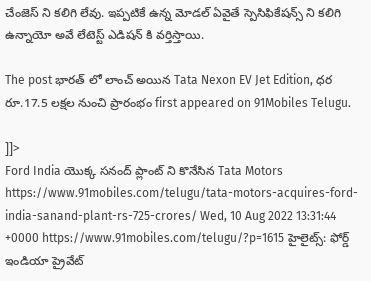చేంజెస్ ని కలిగి లేవు. ఇప్పటికే ఉన్న మోడల్ ఏవైతే స్పెసిఫికేషన్స్ ని కలిగి ఉన్నాయో అవే లేటెస్ట్ ఎడిషన్ కి వర్తిస్తాయి.

The post భారత్ లో లాంచ్ అయిన Tata Nexon EV Jet Edition, ధర రూ.17.5 లక్షల నుంచి ప్రారంభం first appeared on 91Mobiles Telugu.

]]>
Ford India యొక్క సనంద్ ప్లాంట్ ని కొనేసిన Tata Motors https://www.91mobiles.com/telugu/tata-motors-acquires-ford-india-sanand-plant-rs-725-crores/ Wed, 10 Aug 2022 13:31:44 +0000 https://www.91mobiles.com/telugu/?p=1615 హైలైట్స్: ఫోర్డ్ ఇండియా ప్రైవేట్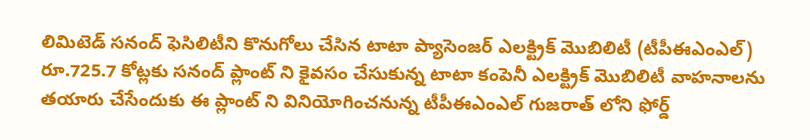లిమిటెడ్ సనంద్ ఫెసిలిటీని కొనుగోలు చేసిన టాటా ప్యాసెంజర్ ఎలక్ట్రిక్ మొబిలిటీ (టీపీఈఎంఎల్) రూ.725.7 కోట్లకు సనంద్ ప్లాంట్ ని కైవసం చేసుకున్న టాటా కంపెనీ ఎలక్ట్రిక్ మొబిలిటీ వాహనాలను తయారు చేసేందుకు ఈ ప్లాంట్ ని వినియోగించనున్న టీపీఈఎంఎల్ గుజరాత్ లోని ఫోర్డ్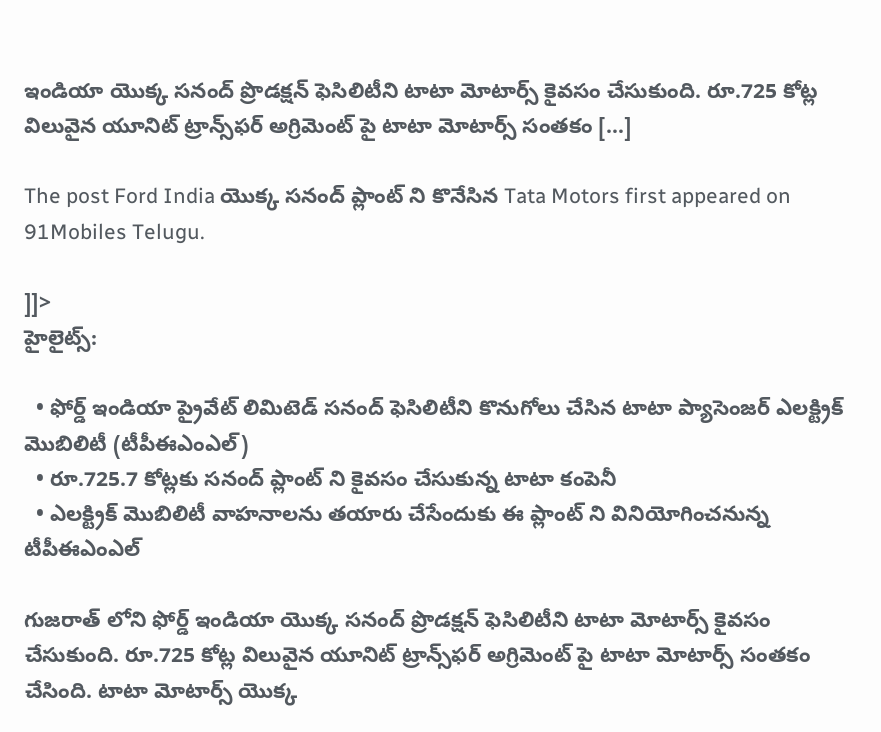ఇండియా యొక్క సనంద్ ప్రొడక్షన్ ఫెసిలిటీని టాటా మోటార్స్ కైవసం చేసుకుంది. రూ.725 కోట్ల విలువైన యూనిట్ ట్రాన్స్‌ఫర్ అగ్రిమెంట్ పై టాటా మోటార్స్ సంతకం […]

The post Ford India యొక్క సనంద్ ప్లాంట్ ని కొనేసిన Tata Motors first appeared on 91Mobiles Telugu.

]]>
హైలైట్స్:

  • ఫోర్డ్ ఇండియా ప్రైవేట్ లిమిటెడ్ సనంద్ ఫెసిలిటీని కొనుగోలు చేసిన టాటా ప్యాసెంజర్ ఎలక్ట్రిక్ మొబిలిటీ (టీపీఈఎంఎల్)
  • రూ.725.7 కోట్లకు సనంద్ ప్లాంట్ ని కైవసం చేసుకున్న టాటా కంపెనీ
  • ఎలక్ట్రిక్ మొబిలిటీ వాహనాలను తయారు చేసేందుకు ఈ ప్లాంట్ ని వినియోగించనున్న టీపీఈఎంఎల్

గుజరాత్ లోని ఫోర్డ్ ఇండియా యొక్క సనంద్ ప్రొడక్షన్ ఫెసిలిటీని టాటా మోటార్స్ కైవసం చేసుకుంది. రూ.725 కోట్ల విలువైన యూనిట్ ట్రాన్స్‌ఫర్ అగ్రిమెంట్ పై టాటా మోటార్స్ సంతకం చేసింది. టాటా మోటార్స్ యొక్క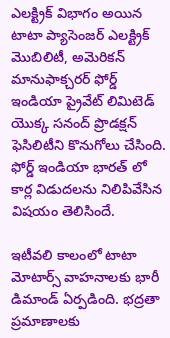ఎలక్ట్రిక్ విభాగం అయిన టాటా ప్యాసెంజర్ ఎలక్ట్రిక్ మొబిలిటీ, అమెరికన్ మానుఫాక్చరర్ ఫోర్డ్ ఇండియా ప్రైవేట్ లిమిటెడ్ యొక్క సనంద్ ప్రొడక్షన్ ఫెసిలిటీని కొనుగోలు చేసింది. ఫోర్డ్ ఇండియా భారత్ లో కార్ల విడుదలను నిలిపివేసిన విషయం తెలిసిందే.

ఇటీవలి కాలంలో టాటా మోటార్స్ వాహనాలకు భారీ డిమాండ్ ఏర్పడింది. భద్రతా ప్రమాణాలకు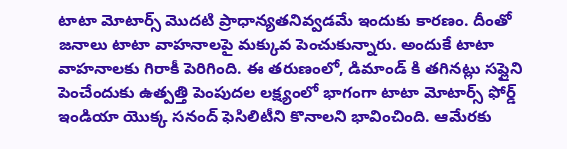టాటా మోటార్స్ మొదటి ప్రాధాన్యతనివ్వడమే ఇందుకు కారణం. దీంతో జనాలు టాటా వాహనాలపై మక్కువ పెంచుకున్నారు. అందుకే టాటా వాహనాలకు గిరాకీ పెరిగింది. ఈ తరుణంలో, డిమాండ్ కి తగినట్లు సప్లైని పెంచేందుకు ఉత్పత్తి పెంపుదల లక్ష్యంలో భాగంగా టాటా మోటార్స్ ఫోర్డ్ ఇండియా యొక్క సనంద్ ఫెసిలిటీని కొనాలని భావించింది. ఆమేరకు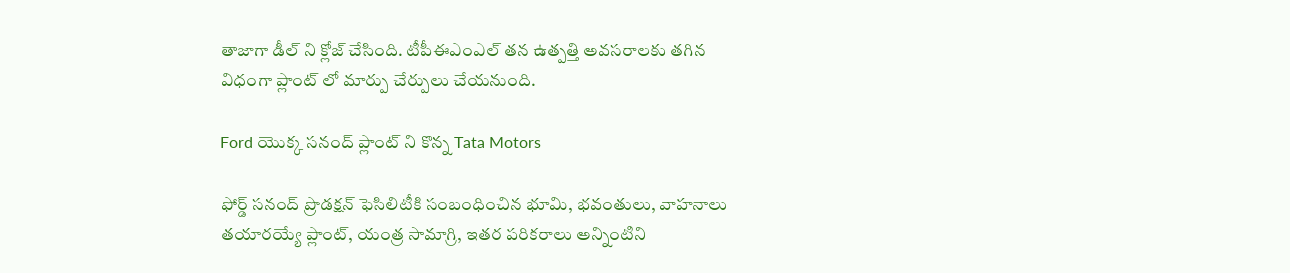తాజాగా డీల్ ని క్లోజ్ చేసింది. టీపీఈఎంఎల్ తన ఉత్పత్తి అవసరాలకు తగిన విధంగా ప్లాంట్ లో మార్పు చేర్పులు చేయనుంది.

Ford యొక్క సనంద్ ప్లాంట్ ని కొన్న Tata Motors

ఫోర్డ్ సనంద్ ప్రొడక్షన్ ఫెసిలిటీకి సంబంధించిన భూమి, భవంతులు, వాహనాలు తయారయ్యే ప్లాంట్, యంత్ర సామాగ్రి, ఇతర పరికరాలు అన్నింటిని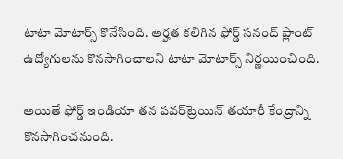టాటా మోటార్స్ కొనేసింది. అర్హత కలిగిన ఫోర్డ్ సనంద్ ప్లాంట్ ఉద్యోగులను కొనసాగించాలని టాటా మోటార్స్ నిర్ణయించింది.

అయితే ఫోర్డ్ ఇండియా తన పవర్‌ట్రెయిన్ తయారీ కేంద్రాన్ని కొనసాగించనుంది.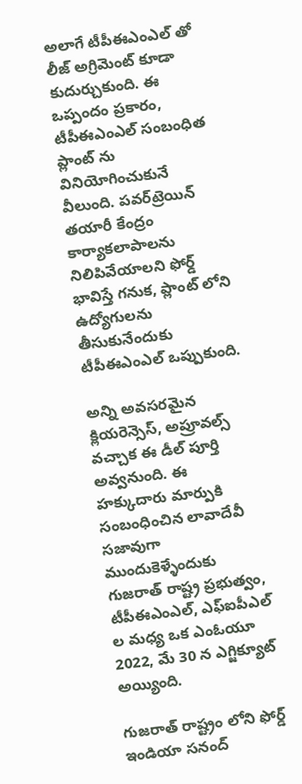అలాగే టీపీఈఎంఎల్ తో లీజ్ అగ్రిమెంట్ కూడా కుదుర్చుకుంది. ఈ ఒప్పందం ప్రకారం, టీపీఈఎంఎల్ సంబంధిత ప్లాంట్ ను వినియోగించుకునే వీలుంది. పవర్‌ట్రెయిన్ తయారీ కేంద్రం కార్యాకలాపాలను నిలిపివేయాలని ఫోర్డ్ భావిస్తే గనుక, ప్లాంట్ లోని ఉద్యోగులను తీసుకునేందుకు టీపీఈఎంఎల్ ఒప్పుకుంది.

అన్ని అవసరమైన క్లియరెన్సెస్, అప్రూవల్స్ వచ్చాక ఈ డీల్ పూర్తి అవ్వనుంది. ఈ హక్కుదారు మార్పుకి సంబంధించిన లావాదేవీ సజావుగా ముందుకెళ్ళేందుకు గుజరాత్ రాష్ట్ర ప్రభుత్వం, టీపీఈఎంఎల్, ఎఫ్ఐపీఎల్ ల మధ్య ఒక ఎంఓయూ 2022, మే 30 న ఎగ్జిక్యూట్ అయ్యింది.

గుజరాత్ రాష్ట్రం లోని ఫోర్డ్ ఇండియా సనంద్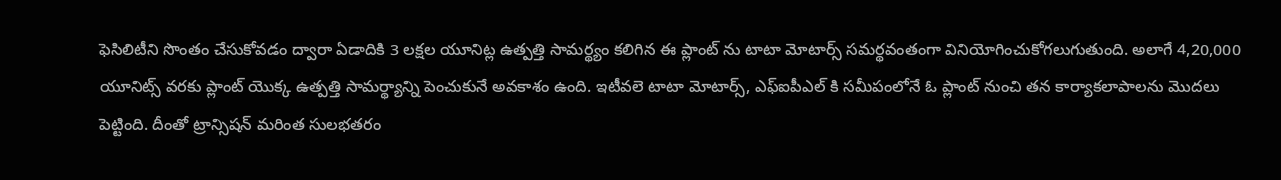ఫెసిలిటీని సొంతం చేసుకోవడం ద్వారా ఏడాదికి 3 లక్షల యూనిట్ల ఉత్పత్తి సామర్థ్యం కలిగిన ఈ ప్లాంట్ ను టాటా మోటార్స్ సమర్థవంతంగా వినియోగించుకోగలుగుతుంది. అలాగే 4,20,000 యూనిట్స్ వరకు ప్లాంట్ యొక్క ఉత్పత్తి సామర్థ్యాన్ని పెంచుకునే అవకాశం ఉంది. ఇటీవలె టాటా మోటార్స్, ఎఫ్ఐపీఎల్ కి సమీపంలోనే ఓ ప్లాంట్ నుంచి తన కార్యాకలాపాలను మొదలు పెట్టింది. దీంతో ట్రాన్సిషన్ మరింత సులభతరం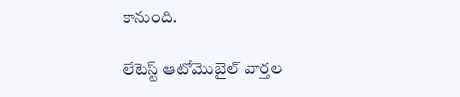కానుంది.

లేటెస్ట్ ఆటోమొబైల్ వార్తల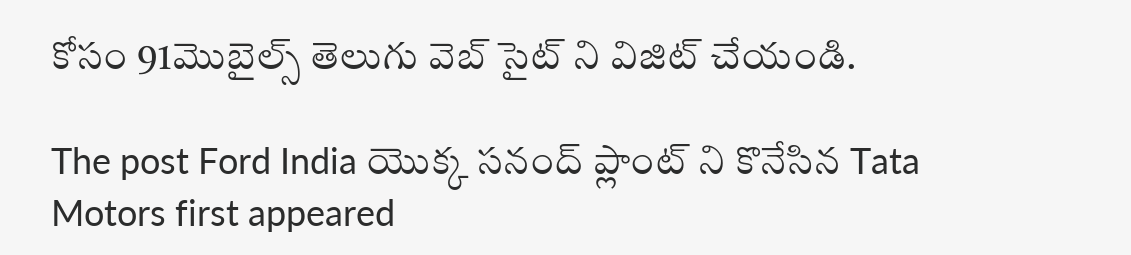కోసం 91మొబైల్స్ తెలుగు వెబ్ సైట్ ని విజిట్ చేయండి.

The post Ford India యొక్క సనంద్ ప్లాంట్ ని కొనేసిన Tata Motors first appeared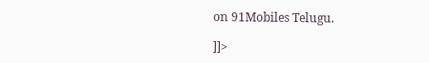on 91Mobiles Telugu.

]]>